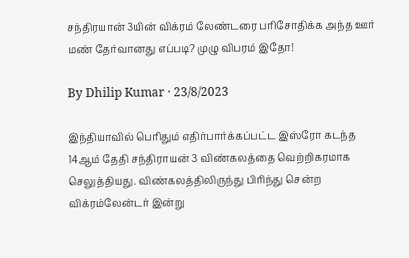சந்திரயான் 3யின் விக்ரம் லேண்டரை பரிசோதிக்க அந்த ஊர் மண் தேர்வானது எப்படி? முழு விபரம் இதோ!

By Dhilip Kumar · 23/8/2023

இந்தியாவில் பெரிதும் எதிர்பார்க்கப்பட்ட இஸ்ரோ கடந்த 14ஆம் தேதி சந்திராயன் 3 விண்கலத்தை வெற்றிகரமாக செலுத்தியது. விண்கலத்திலிருந்து பிரிந்து சென்ற விக்ரம்லேன்டர் இன்று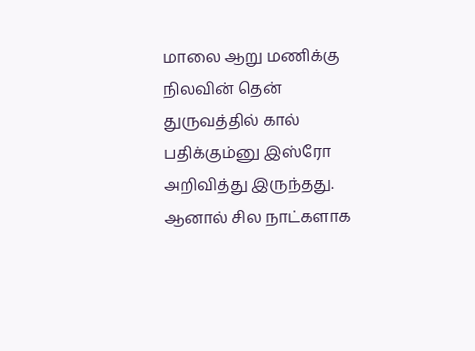மாலை ஆறு மணிக்கு நிலவின் தென் துருவத்தில் கால் பதிக்கும்னு இஸ்ரோ அறிவித்து இருந்தது. ஆனால் சில நாட்களாக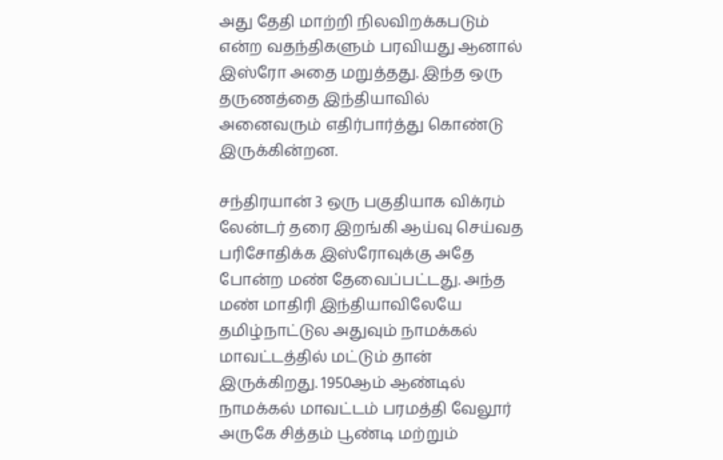அது தேதி மாற்றி நிலவிறக்கபடும் என்ற வதந்திகளும் பரவியது ஆனால் இஸ்ரோ அதை மறுத்தது. இந்த ஒரு தருணத்தை இந்தியாவில் அனைவரும் எதிர்பார்த்து கொண்டு இருக்கின்றன.

சந்திரயான் 3 ஒரு பகுதியாக விக்ரம் லேன்டர் தரை இறங்கி ஆய்வு செய்வத பரிசோதிக்க இஸ்ரோவுக்கு அதே போன்ற மண் தேவைப்பட்டது. அந்த மண் மாதிரி இந்தியாவிலேயே தமிழ்நாட்டுல அதுவும் நாமக்கல் மாவட்டத்தில் மட்டும் தான் இருக்கிறது. 1950ஆம் ஆண்டில்  நாமக்கல் மாவட்டம் பரமத்தி வேலூர் அருகே சித்தம் பூண்டி மற்றும்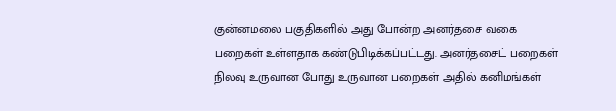குன்னமலை பகுதிகளில் அது போன்ற அனர்தசை வகை பறைகள் உள்ளதாக கண்டுபிடிக்கப்பட்டது. அனர்தசைட் பறைகள் நிலவு உருவான போது உருவான பறைகள் அதில் கனிமங்கள்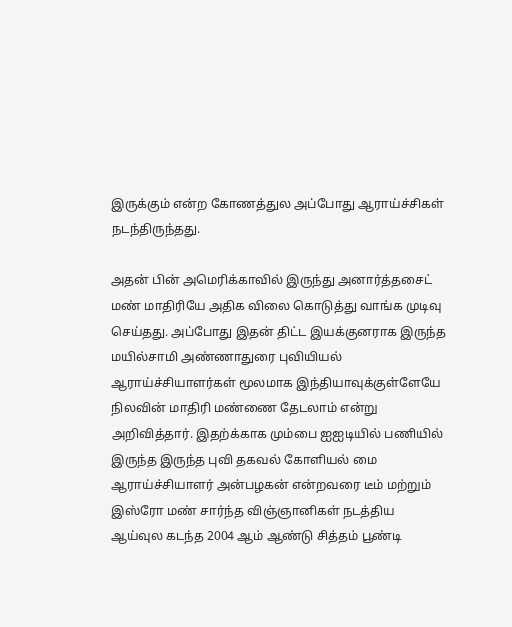இருக்கும் என்ற கோணத்துல அப்போது ஆராய்ச்சிகள் நடந்திருந்தது.

அதன் பின் அமெரிக்காவில் இருந்து அனார்த்தசைட்  மண் மாதிரியே அதிக விலை கொடுத்து வாங்க முடிவு செய்தது. அப்போது இதன் திட்ட இயக்குனராக இருந்த மயில்சாமி அண்ணாதுரை புவியியல் ஆராய்ச்சியாளர்கள் மூலமாக இந்தியாவுக்குள்ளேயே நிலவின் மாதிரி மண்ணை தேடலாம் என்று அறிவித்தார். இதற்க்காக மும்பை ஐஐடியில் பணியில் இருந்த இருந்த புவி தகவல் கோளியல் மை ஆராய்ச்சியாளர் அன்பழகன் என்றவரை டீம் மற்றும் இஸ்ரோ மண் சார்ந்த விஞ்ஞானிகள் நடத்திய ஆய்வுல கடந்த 2004 ஆம் ஆண்டு சித்தம் பூண்டி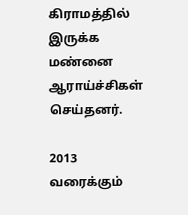கிராமத்தில் இருக்க மண்னை ஆராய்ச்சிகள் செய்தனர்.

2013 வரைக்கும்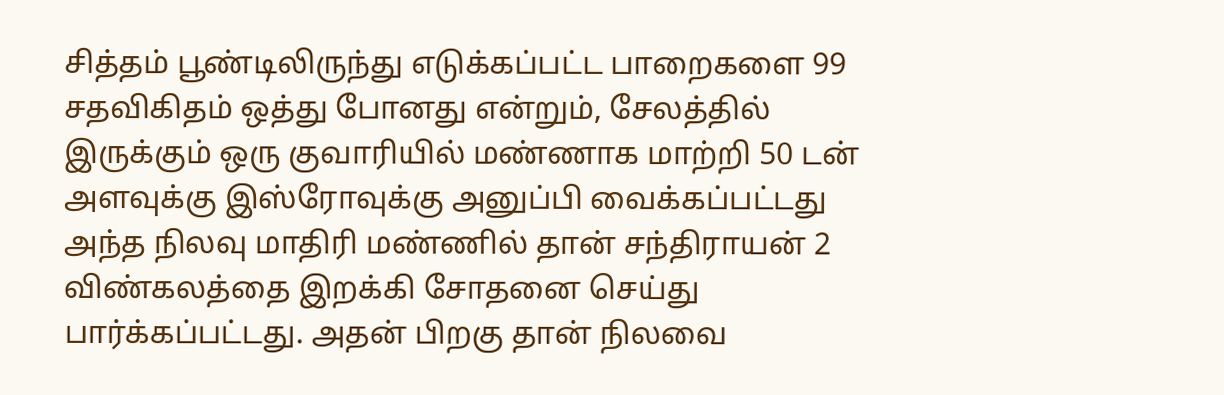சித்தம் பூண்டிலிருந்து எடுக்கப்பட்ட பாறைகளை 99 சதவிகிதம் ஒத்து போனது என்றும், சேலத்தில் இருக்கும் ஒரு குவாரியில் மண்ணாக மாற்றி 50 டன் அளவுக்கு இஸ்ரோவுக்கு அனுப்பி வைக்கப்பட்டது அந்த நிலவு மாதிரி மண்ணில் தான் சந்திராயன் 2 விண்கலத்தை இறக்கி சோதனை செய்து பார்க்கப்பட்டது. அதன் பிறகு தான் நிலவை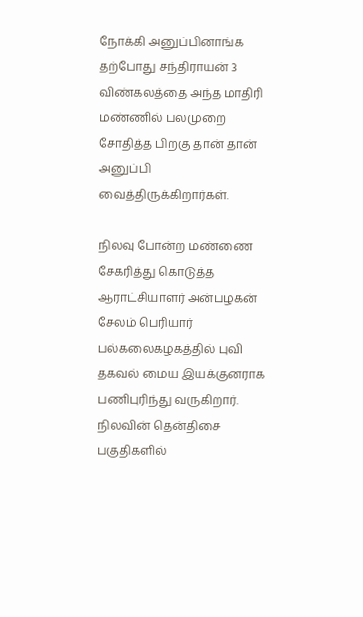நோக்கி அனுப்பினாங்க தற்போது சந்திராயன் 3  விண்கலத்தை அந்த மாதிரி மண்ணில் பலமுறை சோதித்த பிறகு தான் தான் அனுப்பி வைத்திருக்கிறார்கள்.

நிலவு போன்ற மண்ணை சேகரித்து கொடுத்த ஆராட்சியாளர் அன்பழகன் சேலம் பெரியார் பல்கலைகழகத்தில் புவி தகவல் மைய இயக்குனராக பணிபுரிந்து வருகிறார். நிலவின் தென்திசை பகுதிகளில்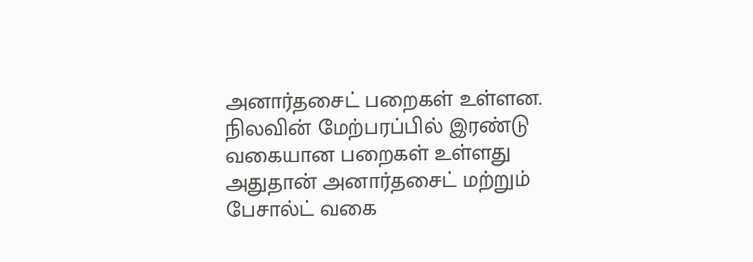அனார்தசைட் பறைகள் உள்ளன. நிலவின் மேற்பரப்பில் இரண்டு வகையான பறைகள் உள்ளது அதுதான் அனார்தசைட் மற்றும் பேசால்ட் வகை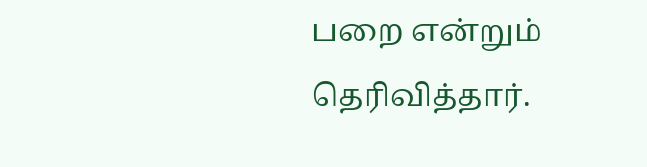பறை என்றும் தெரிவித்தார்.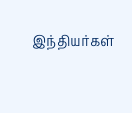இந்தியர்கள்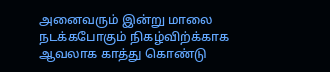அனைவரும் இன்று மாலை நடக்கபோகும் நிகழ்விற்க்காக ஆவலாக காத்து கொண்டு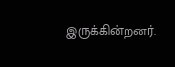இருக்கின்றனர்.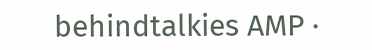behindtalkies AMP ·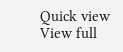Quick view
View full